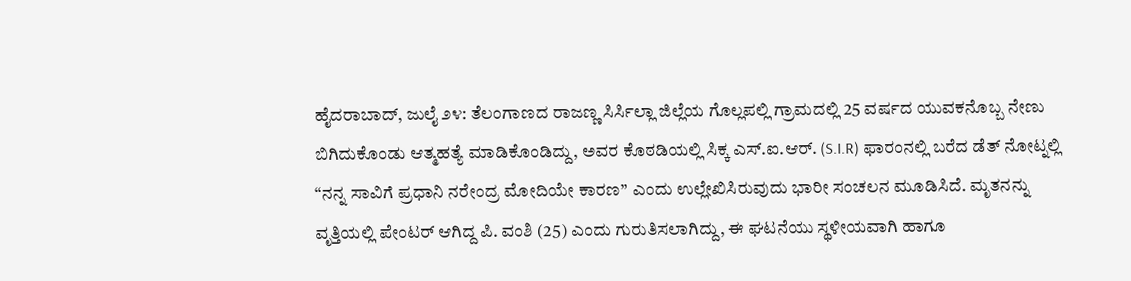ಹೈದರಾಬಾದ್, ಜುಲೈ ೨೪: ತೆಲಂಗಾಣದ ರಾಜಣ್ಣ ಸಿರ್ಸಿಲ್ಲಾ ಜಿಲ್ಲೆಯ ಗೊಲ್ಲಪಲ್ಲಿ ಗ್ರಾಮದಲ್ಲಿ 25 ವರ್ಷದ ಯುವಕನೊಬ್ಬ ನೇಣು ಬಿಗಿದುಕೊಂಡು ಆತ್ಮಹತ್ಯೆ ಮಾಡಿಕೊಂಡಿದ್ದು, ಅವರ ಕೊಠಡಿಯಲ್ಲಿ ಸಿಕ್ಕ ಎಸ್.ಐ.ಆರ್. (S.I.R) ಫಾರಂನಲ್ಲಿ ಬರೆದ ಡೆತ್ ನೋಟ್ನಲ್ಲಿ “ನನ್ನ ಸಾವಿಗೆ ಪ್ರಧಾನಿ ನರೇಂದ್ರ ಮೋದಿಯೇ ಕಾರಣ” ಎಂದು ಉಲ್ಲೇಖಿಸಿರುವುದು ಭಾರೀ ಸಂಚಲನ ಮೂಡಿಸಿದೆ. ಮೃತನನ್ನು ವೃತ್ತಿಯಲ್ಲಿ ಪೇಂಟರ್ ಆಗಿದ್ದ ಪಿ. ವಂಶಿ (25) ಎಂದು ಗುರುತಿಸಲಾಗಿದ್ದು, ಈ ಘಟನೆಯು ಸ್ಥಳೀಯವಾಗಿ ಹಾಗೂ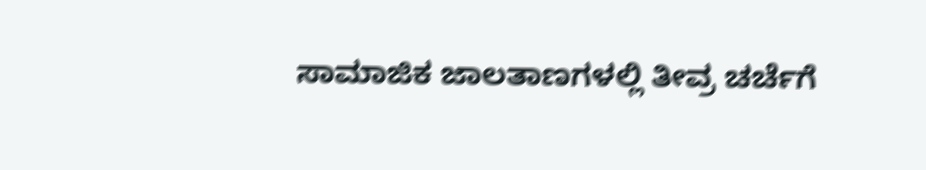ಸಾಮಾಜಿಕ ಜಾಲತಾಣಗಳಲ್ಲಿ ತೀವ್ರ ಚರ್ಚೆಗೆ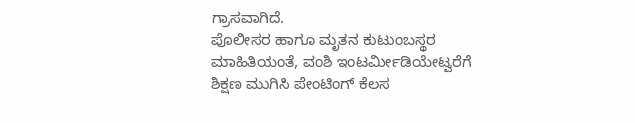ಗ್ರಾಸವಾಗಿದೆ.
ಪೊಲೀಸರ ಹಾಗೂ ಮೃತನ ಕುಟುಂಬಸ್ಥರ ಮಾಹಿತಿಯಂತೆ, ವಂಶಿ ಇಂಟರ್ಮೀಡಿಯೇಟ್ವರೆಗೆ ಶಿಕ್ಷಣ ಮುಗಿಸಿ ಪೇಂಟಿಂಗ್ ಕೆಲಸ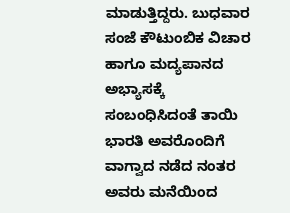ಮಾಡುತ್ತಿದ್ದರು. ಬುಧವಾರ ಸಂಜೆ ಕೌಟುಂಬಿಕ ವಿಚಾರ ಹಾಗೂ ಮದ್ಯಪಾನದ ಅಭ್ಯಾಸಕ್ಕೆ ಸಂಬಂಧಿಸಿದಂತೆ ತಾಯಿ ಭಾರತಿ ಅವರೊಂದಿಗೆ ವಾಗ್ವಾದ ನಡೆದ ನಂತರ ಅವರು ಮನೆಯಿಂದ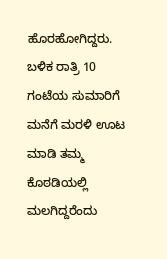ಹೊರಹೋಗಿದ್ದರು. ಬಳಿಕ ರಾತ್ರಿ 10 ಗಂಟೆಯ ಸುಮಾರಿಗೆ ಮನೆಗೆ ಮರಳಿ ಊಟ ಮಾಡಿ ತಮ್ಮ ಕೊಠಡಿಯಲ್ಲಿ ಮಲಗಿದ್ದರೆಂದು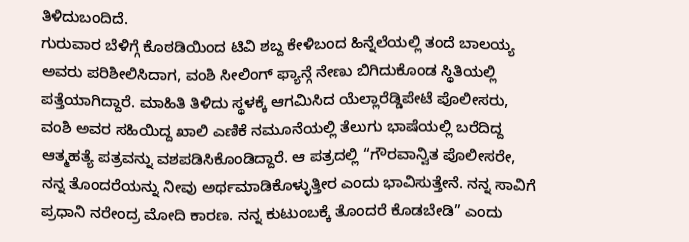ತಿಳಿದುಬಂದಿದೆ.
ಗುರುವಾರ ಬೆಳಿಗ್ಗೆ ಕೊಠಡಿಯಿಂದ ಟಿವಿ ಶಬ್ದ ಕೇಳಿಬಂದ ಹಿನ್ನೆಲೆಯಲ್ಲಿ ತಂದೆ ಬಾಲಯ್ಯ ಅವರು ಪರಿಶೀಲಿಸಿದಾಗ, ವಂಶಿ ಸೀಲಿಂಗ್ ಫ್ಯಾನ್ಗೆ ನೇಣು ಬಿಗಿದುಕೊಂಡ ಸ್ಥಿತಿಯಲ್ಲಿ ಪತ್ತೆಯಾಗಿದ್ದಾರೆ. ಮಾಹಿತಿ ತಿಳಿದು ಸ್ಥಳಕ್ಕೆ ಆಗಮಿಸಿದ ಯೆಲ್ಲಾರೆಡ್ಡಿಪೇಟೆ ಪೊಲೀಸರು, ವಂಶಿ ಅವರ ಸಹಿಯಿದ್ದ ಖಾಲಿ ಎಣಿಕೆ ನಮೂನೆಯಲ್ಲಿ ತೆಲುಗು ಭಾಷೆಯಲ್ಲಿ ಬರೆದಿದ್ದ ಆತ್ಮಹತ್ಯೆ ಪತ್ರವನ್ನು ವಶಪಡಿಸಿಕೊಂಡಿದ್ದಾರೆ. ಆ ಪತ್ರದಲ್ಲಿ “ಗೌರವಾನ್ವಿತ ಪೊಲೀಸರೇ, ನನ್ನ ತೊಂದರೆಯನ್ನು ನೀವು ಅರ್ಥಮಾಡಿಕೊಳ್ಳುತ್ತೀರ ಎಂದು ಭಾವಿಸುತ್ತೇನೆ. ನನ್ನ ಸಾವಿಗೆ ಪ್ರಧಾನಿ ನರೇಂದ್ರ ಮೋದಿ ಕಾರಣ. ನನ್ನ ಕುಟುಂಬಕ್ಕೆ ತೊಂದರೆ ಕೊಡಬೇಡಿ” ಎಂದು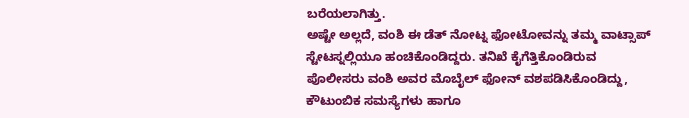ಬರೆಯಲಾಗಿತ್ತು.
ಅಷ್ಟೇ ಅಲ್ಲದೆ, ವಂಶಿ ಈ ಡೆತ್ ನೋಟ್ನ ಫೋಟೋವನ್ನು ತಮ್ಮ ವಾಟ್ಸಾಪ್ ಸ್ಟೇಟಸ್ನಲ್ಲಿಯೂ ಹಂಚಿಕೊಂಡಿದ್ದರು. ತನಿಖೆ ಕೈಗೆತ್ತಿಕೊಂಡಿರುವ ಪೊಲೀಸರು ವಂಶಿ ಅವರ ಮೊಬೈಲ್ ಫೋನ್ ವಶಪಡಿಸಿಕೊಂಡಿದ್ದು, ಕೌಟುಂಬಿಕ ಸಮಸ್ಯೆಗಳು ಹಾಗೂ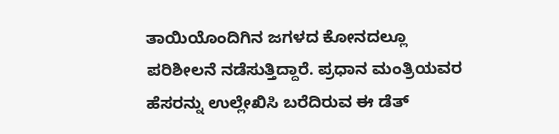ತಾಯಿಯೊಂದಿಗಿನ ಜಗಳದ ಕೋನದಲ್ಲೂ ಪರಿಶೀಲನೆ ನಡೆಸುತ್ತಿದ್ದಾರೆ. ಪ್ರಧಾನ ಮಂತ್ರಿಯವರ ಹೆಸರನ್ನು ಉಲ್ಲೇಖಿಸಿ ಬರೆದಿರುವ ಈ ಡೆತ್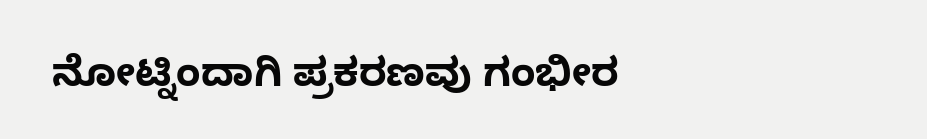ನೋಟ್ನಿಂದಾಗಿ ಪ್ರಕರಣವು ಗಂಭೀರ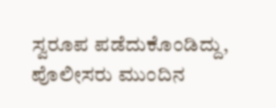ಸ್ವರೂಪ ಪಡೆದುಕೊಂಡಿದ್ದು, ಪೊಲೀಸರು ಮುಂದಿನ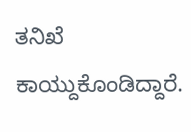ತನಿಖೆ ಕಾಯ್ದುಕೊಂಡಿದ್ದಾರೆ.